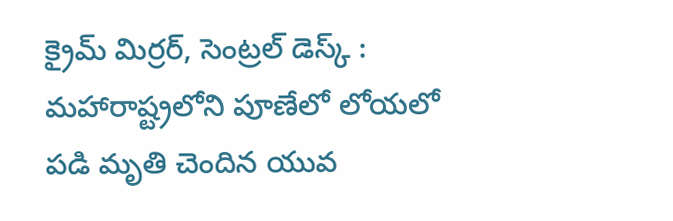క్రైమ్ మిర్రర్, సెంట్రల్ డెస్క్ : మహారాష్ట్రలోని పూణేలో లోయలో పడి మృతి చెందిన యువ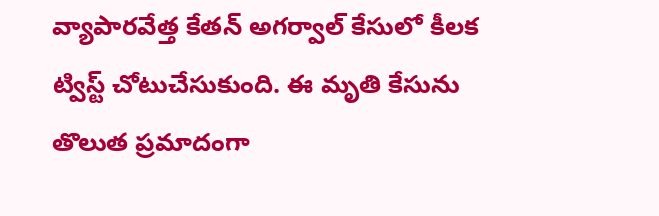వ్యాపారవేత్త కేతన్ అగర్వాల్ కేసులో కీలక ట్విస్ట్ చోటుచేసుకుంది. ఈ మృతి కేసును తొలుత ప్రమాదంగా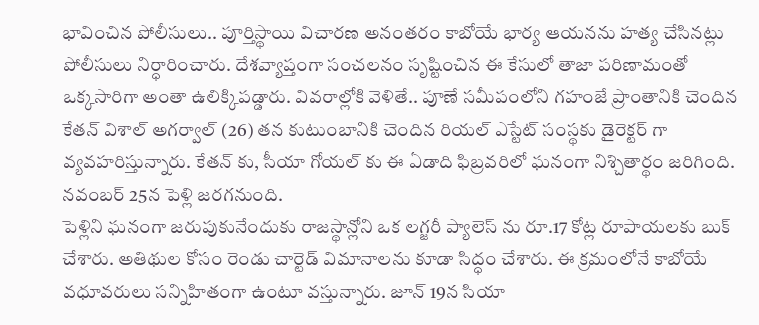భావించిన పోలీసులు.. పూర్తిస్థాయి విచారణ అనంతరం కాబోయే భార్య ఆయనను హత్య చేసినట్లు పోలీసులు నిర్ధారించారు. దేశవ్యాప్తంగా సంచలనం సృష్టించిన ఈ కేసులో తాజా పరిణామంతో ఒక్కసారిగా అంతా ఉలిక్కిపడ్డారు. వివరాల్లోకి వెళితే.. పూణే సమీపంలోని గహంజే ప్రాంతానికి చెందిన కేతన్ విశాల్ అగర్వాల్ (26) తన కుటుంబానికి చెందిన రియల్ ఎస్టేట్ సంస్థకు డైరెక్టర్ గా వ్యవహరిస్తున్నారు. కేతన్ కు, సీయా గోయల్ కు ఈ ఏడాది ఫిబ్రవరిలో ఘనంగా నిశ్చితార్థం జరిగింది. నవంబర్ 25న పెళ్లి జరగనుంది.
పెళ్లిని ఘనంగా జరుపుకునేందుకు రాజస్థాన్లోని ఒక లగ్జరీ ప్యాలెస్ ను రూ.17 కోట్ల రూపాయలకు బుక్ చేశారు. అతిథుల కోసం రెండు చార్టెడ్ విమానాలను కూడా సిద్ధం చేశారు. ఈ క్రమంలోనే కాబోయే వధూవరులు సన్నిహితంగా ఉంటూ వస్తున్నారు. జూన్ 19న సియా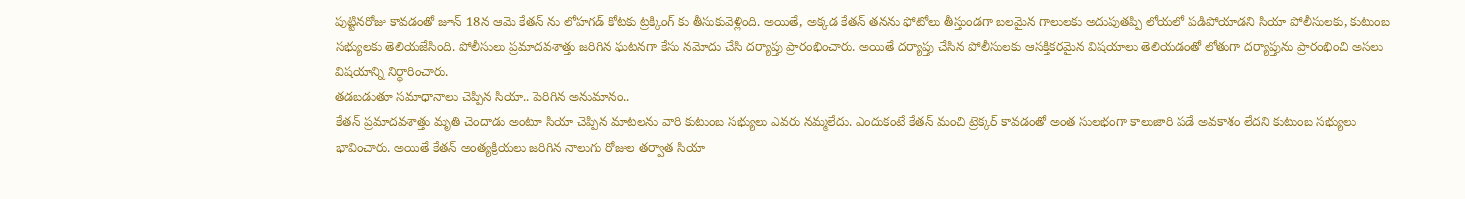పుట్టినరోజు కావడంతో జూన్ 18న ఆమె కేతన్ ను లోహగడ్ కోటకు ట్రక్కింగ్ కు తీసుకువెళ్లింది. అయితే, అక్కడ కేతన్ తనను ఫోటోలు తీస్తుండగా బలమైన గాలులకు అదుపుతప్పి లోయలో పడిపోయాడని సియా పోలీసులకు, కుటుంబ సభ్యులకు తెలియజేసింది. పోలీసులు ప్రమాదవశాత్తు జరిగిన ఘటనగా కేసు నమోదు చేసి దర్యాప్తు ప్రారంభించారు. అయితే దర్యాప్తు చేసిన పోలీసులకు ఆసక్తికరమైన విషయాలు తెలియడంతో లోతుగా దర్యాప్తును ప్రారంభించి అసలు విషయాన్ని నిర్ధారించారు.
తడబడుతూ సమాధానాలు చెప్పిన సియా.. పెరిగిన అనుమానం..
కేతన్ ప్రమాదవశాత్తు మృతి చెందాడు అంటూ సియా చెప్పిన మాటలను వారి కుటుంబ సభ్యులు ఎవరు నమ్మలేదు. ఎందుకంటే కేతన్ మంచి ట్రెక్కర్ కావడంతో అంత సులభంగా కాలుజారి పడే అవకాశం లేదని కుటుంబ సభ్యులు భావించారు. అయితే కేతన్ అంత్యక్రియలు జరిగిన నాలుగు రోజుల తర్వాత సియా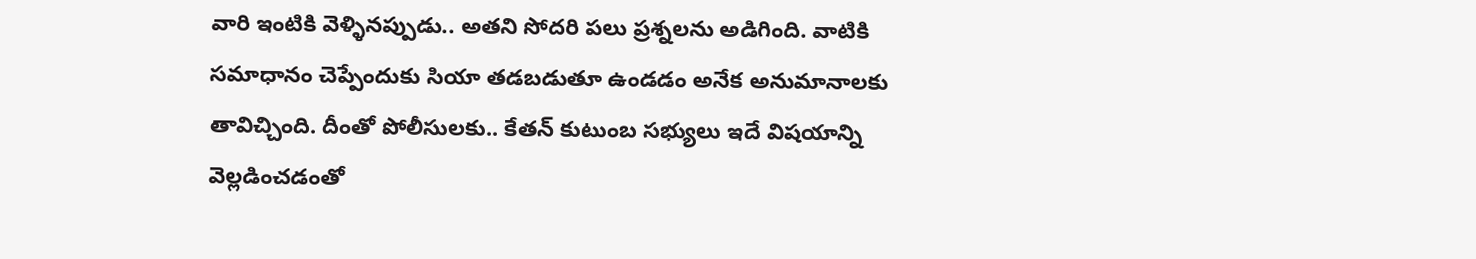వారి ఇంటికి వెళ్ళినప్పుడు.. అతని సోదరి పలు ప్రశ్నలను అడిగింది. వాటికి సమాధానం చెప్పేందుకు సియా తడబడుతూ ఉండడం అనేక అనుమానాలకు తావిచ్చింది. దీంతో పోలీసులకు.. కేతన్ కుటుంబ సభ్యులు ఇదే విషయాన్ని వెల్లడించడంతో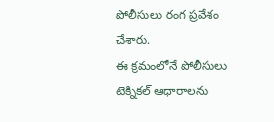పోలీసులు రంగ ప్రవేశం చేశారు.
ఈ క్రమంలోనే పోలీసులు టెక్నికల్ ఆధారాలను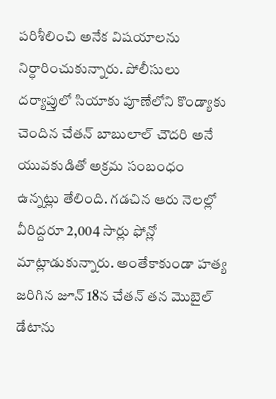పరిశీలించి అనేక విషయాలను నిర్ధారించుకున్నారు. పోలీసులు దర్యాప్తులో సియాకు పూణేలోని కొండ్యాకు చెందిన చేతన్ బాబులాల్ చౌదరి అనే యువకుడితో అక్రమ సంబంధం ఉన్నట్లు తేలింది. గడచిన ఆరు నెలల్లో వీరిద్దరూ 2,004 సార్లు ఫోన్లో మాట్లాడుకున్నారు. అంతేకాకుండా హత్య జరిగిన జూన్ 18న చేతన్ తన మొబైల్ డేటాను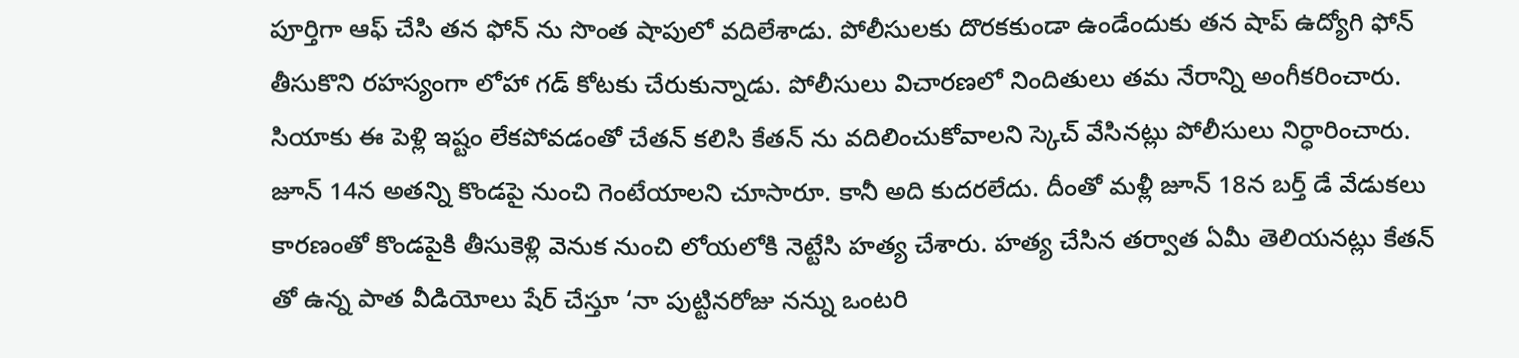పూర్తిగా ఆఫ్ చేసి తన ఫోన్ ను సొంత షాపులో వదిలేశాడు. పోలీసులకు దొరకకుండా ఉండేందుకు తన షాప్ ఉద్యోగి ఫోన్ తీసుకొని రహస్యంగా లోహా గడ్ కోటకు చేరుకున్నాడు. పోలీసులు విచారణలో నిందితులు తమ నేరాన్ని అంగీకరించారు.
సియాకు ఈ పెళ్లి ఇష్టం లేకపోవడంతో చేతన్ కలిసి కేతన్ ను వదిలించుకోవాలని స్కెచ్ వేసినట్లు పోలీసులు నిర్ధారించారు. జూన్ 14న అతన్ని కొండపై నుంచి గెంటేయాలని చూసారూ. కానీ అది కుదరలేదు. దీంతో మళ్లీ జూన్ 18న బర్త్ డే వేడుకలు కారణంతో కొండపైకి తీసుకెళ్లి వెనుక నుంచి లోయలోకి నెట్టేసి హత్య చేశారు. హత్య చేసిన తర్వాత ఏమీ తెలియనట్లు కేతన్ తో ఉన్న పాత వీడియోలు షేర్ చేస్తూ ‘నా పుట్టినరోజు నన్ను ఒంటరి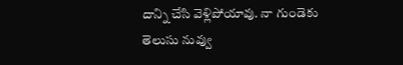దాన్ని చేసి వెళ్లిపోయావు. నా గుండెకు తెలుసు నువ్వు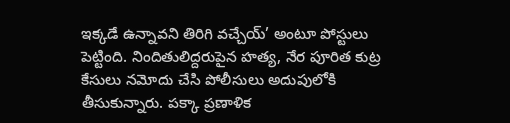ఇక్కడే ఉన్నావని తిరిగి వచ్చేయ్’ అంటూ పోస్టులు పెట్టింది. నిందితులిద్దరుపైన హత్య, నేర పూరిత కుట్ర కేసులు నమోదు చేసి పోలీసులు అదుపులోకి తీసుకున్నారు. పక్కా ప్రణాళిక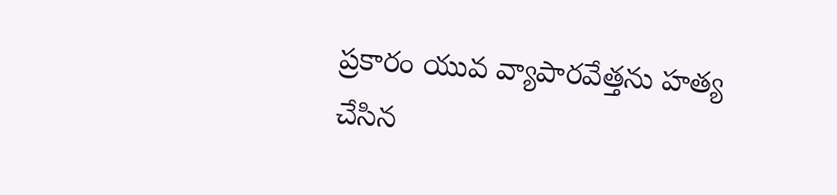ప్రకారం యువ వ్యాపారవేత్తను హత్య చేసిన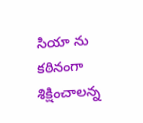సియా ను కఠినంగా శిక్షించాలన్న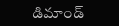డిమాండ్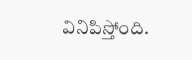వినిపిస్తోంది.